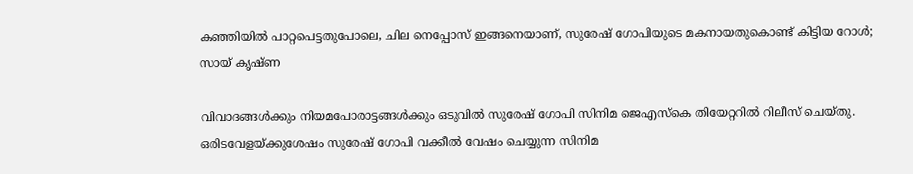കഞ്ഞിയിൽ പാറ്റപെട്ടതുപോലെ, ചില നെപ്പോസ് ഇങ്ങനെയാണ്, സുരേഷ് ഗോപിയുടെ മകനായതുകൊണ്ട് കിട്ടിയ റോൾ; സായ് കൃഷ്ണ

വിവാദങ്ങൾക്കും നിയമപോരാട്ടങ്ങൾക്കും ഒടുവിൽ സുരേഷ് ഗോപി സിനിമ ജെഎസ്കെ തിയേറ്ററിൽ റിലീസ് ചെയ്തു. ഒരിടവേളയ്ക്കുശേഷം സുരേഷ് ഗോപി വക്കീൽ വേഷം ചെയ്യുന്ന സിനിമ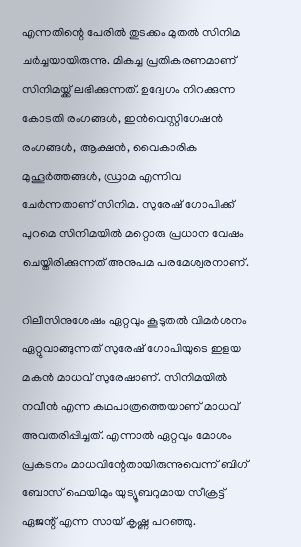എന്നതിന്റെ പേരിൽ തുടക്കം മുതൽ സിനിമ ചർച്ചയായിരുന്നു. മികച്ച പ്രതികരണമാണ് സിനിമയ്ക്ക് ലഭിക്കുന്നത്. ഉദ്വേഗം നിറക്കുന്ന കോടതി രംഗങ്ങൾ, ഇൻവെസ്റ്റിഗേഷൻ രംഗങ്ങൾ, ആക്ഷൻ, വൈകാരിക മുഹൂർത്തങ്ങൾ, ഡ്രാമ എന്നിവ ചേർന്നതാണ് സിനിമ. സുരേഷ് ഗോപിക്ക് പുറമെ സിനിമയിൽ മറ്റൊരു പ്രധാന വേഷം ചെയ്തിരിക്കുന്നത് അനുപമ പരമേശ്വരനാണ്.

റിലീസിനുശേഷം ഏറ്റവും കൂടുതൽ വിമർശനം ഏറ്റുവാങ്ങുന്നത് സുരേഷ് ഗോപിയുടെ ഇളയ മകൻ മാധവ് സുരേഷാണ്. സിനിമയിൽ നവീൻ എന്ന കഥപാത്രത്തെയാണ് മാധവ് അവതരിപ്പിച്ചത്. എന്നാൽ ഏറ്റവും മോശം പ്രകടനം മാധവിന്റേതായിരുന്നുവെന്ന് ബിഗ് ബോസ് ഫെയിമും യുട്യൂബറുമായ സീക്രട്ട് ഏജന്റ് എന്ന സായ് കൃഷ്ണ പറഞ്ഞു.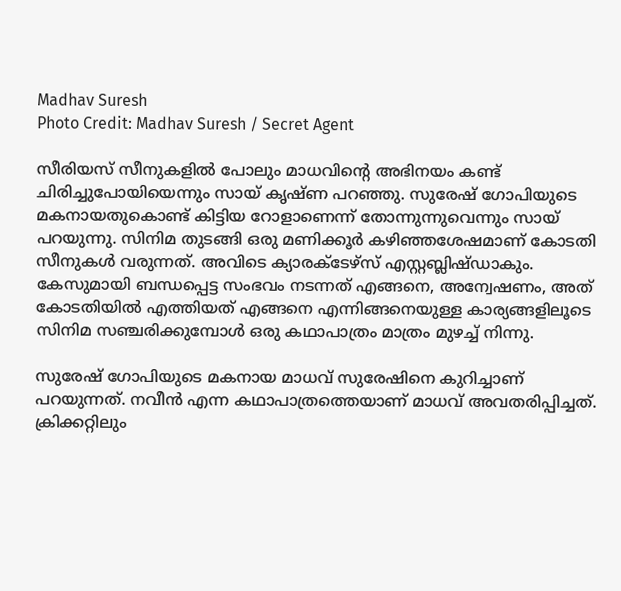Madhav Suresh
Photo Credit: Madhav Suresh / Secret Agent

സീരിയസ് സീനുകളിൽ പോലും മാധവിന്റെ അഭിനയം കണ്ട് ചിരിച്ചുപോയിയെന്നും സായ് കൃഷ്ണ പറഞ്ഞു. സുരേഷ് ഗോപിയുടെ മകനായതുകൊണ്ട് കിട്ടിയ റോളാണെന്ന് തോന്നുന്നുവെന്നും സായ് പറയുന്നു. സിനിമ തുടങ്ങി ഒരു മണിക്കൂർ കഴിഞ്ഞശേഷമാണ് കോടതി സീനുകൾ വരുന്നത്. അവിടെ ക്യാരക്ടേഴ്സ് എസ്റ്റബ്ലിഷ്ഡാകും. കേസുമായി ബന്ധപ്പെട്ട സംഭവം നടന്നത് എങ്ങനെ, അന്വേഷണം, അത് കോടതിയിൽ എത്തിയത് എങ്ങനെ എന്നിങ്ങനെയുള്ള കാര്യങ്ങളിലൂടെ സിനിമ സഞ്ചരിക്കുമ്പോൾ ഒരു കഥാപാത്രം മാത്രം മുഴച്ച് നിന്നു.

സുരേഷ് ഗോപിയുടെ മകനായ മാധവ് സുരേഷിനെ കുറിച്ചാണ് പറയുന്നത്. നവീൻ എന്ന കഥാപാത്രത്തെയാണ് മാധവ് അവതരിപ്പിച്ചത്. ക്രിക്കറ്റിലും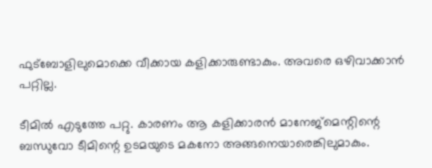ഫുട്ബോളിലുമൊക്കെ വീക്കായ കളിക്കാരുണ്ടാകും. അവരെ ഒഴിവാക്കാൻ പറ്റില്ല.

ടീമിൽ എടുത്തേ പറ്റു. കാരണം ആ കളിക്കാരൻ മാനേജ്മെന്റിന്റെ ബന്ധുവോ ടീമിന്റെ ഉടമയുടെ മകനോ അങ്ങനെയാരെങ്കിലുമാകും.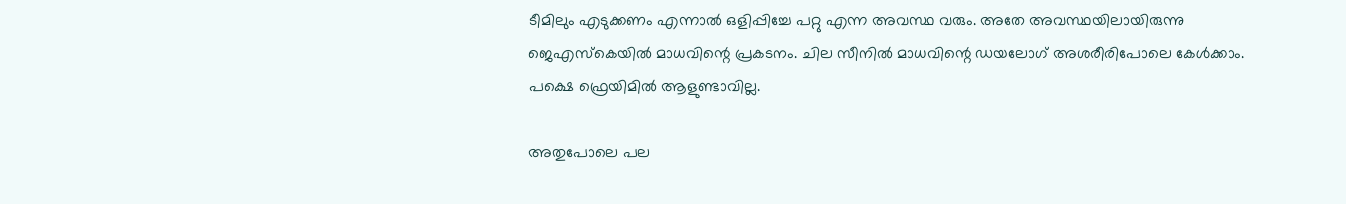ടീമിലും എടുക്കണം എന്നാൽ ഒളിപ്പിച്ചേ പറ്റു എന്ന അവസ്ഥ വരും. അതേ അവസ്ഥയിലായിരുന്നു ജെഎസ്കെയിൽ മാധവിന്റെ പ്രകടനം. ചില സീനിൽ മാധവിന്റെ ഡയലോഗ് അശരീരിപോലെ കേൾക്കാം. പക്ഷെ ഫ്രെയിമിൽ ആളുണ്ടാവില്ല.

അതുപോലെ പല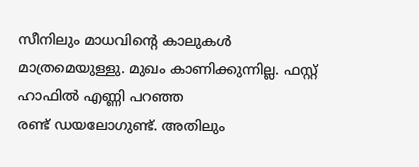സീനിലും മാധവിന്റെ കാലുകൾ മാത്രമെയുള്ളു. മുഖം കാണിക്കുന്നില്ല. ഫസ്റ്റ് ഹാഫിൽ എണ്ണി പറഞ്ഞ രണ്ട് ‍ഡയലോഗുണ്ട്. അതിലും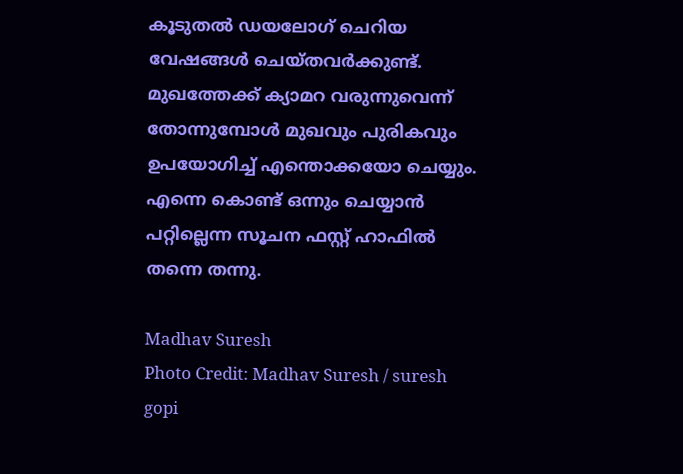കൂടുതൽ ഡയലോഗ് ചെറിയ വേഷങ്ങൾ ചെയ്തവർക്കുണ്ട്. മുഖത്തേക്ക് ക്യാമറ വരുന്നുവെന്ന് തോന്നുമ്പോൾ മുഖവും പുരികവും ഉപയോഗിച്ച് എന്തൊക്കയോ ചെയ്യും. എന്നെ കൊണ്ട് ഒന്നും ചെയ്യാൻ പറ്റില്ലെന്ന സൂചന ഫസ്റ്റ് ഹാഫിൽ തന്നെ തന്നു.

Madhav Suresh
Photo Credit: Madhav Suresh / suresh gopi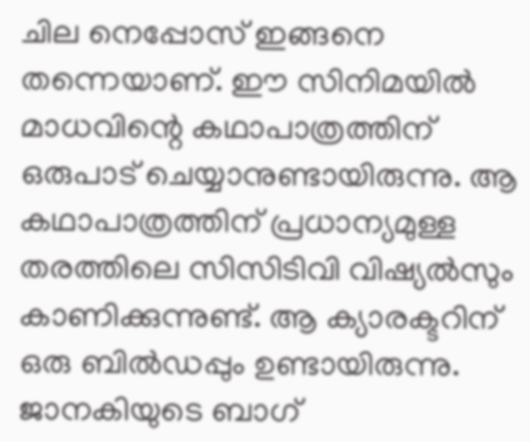ചില നെപ്പോസ് ഇങ്ങനെ തന്നെയാണ്. ഈ സിനിമയിൽ മാധവിന്റെ കഥാപാത്രത്തിന് ഒരുപാട് ചെയ്യാനുണ്ടായിരുന്നു. ആ കഥാപാത്രത്തിന് പ്രധാന്യമുള്ള തരത്തിലെ സിസിടിവി വിഷ്യൽസും കാണിക്കുന്നുണ്ട്. ആ ക്യാരക്ടറിന് ഒരു ബിൽഡപ്പും ഉണ്ടായിരുന്നു. ജാനകിയുടെ ബാഗ്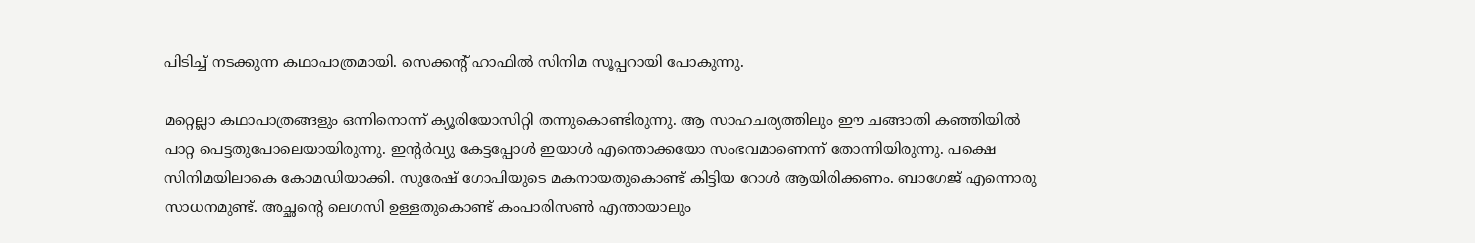പിടിച്ച് നടക്കുന്ന കഥാപാത്രമായി. സെക്കന്റ് ഹാഫിൽ സിനിമ സൂപ്പറായി പോകുന്നു.

മറ്റെല്ലാ കഥാപാത്രങ്ങളും ഒന്നിനൊന്ന് ക്യൂരിയോസിറ്റി തന്നുകൊണ്ടിരുന്നു. ആ സാഹചര്യത്തിലും ഈ ചങ്ങാതി കഞ്ഞിയിൽ പാറ്റ പെട്ടതുപോലെയായിരുന്നു. ഇന്റർവ്യു കേട്ടപ്പോൾ ഇയാൾ എന്തൊക്കയോ സംഭവമാണെന്ന് തോന്നിയിരുന്നു. പക്ഷെ സിനിമയിലാകെ കോമഡിയാക്കി. സുരേഷ് ഗോപിയുടെ മകനായതുകൊണ്ട് കിട്ടിയ റോൾ ആയിരിക്കണം. ബാഗേജ് എന്നൊരു സാധനമുണ്ട്. അച്ഛന്റെ ലെഗസി ഉള്ളതുകൊണ്ട് കംപാരിസൺ എന്തായാലും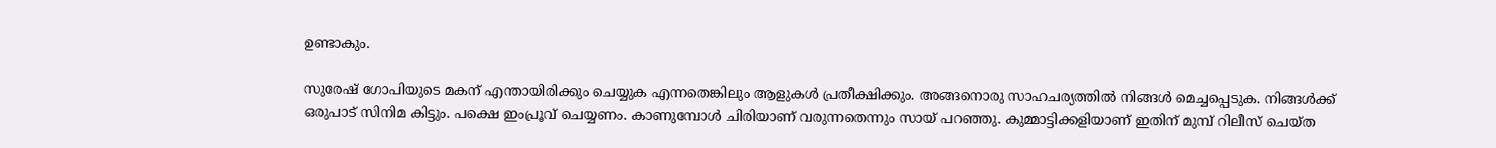ഉണ്ടാകും.

സുരേഷ് ഗോപിയുടെ മകന് എന്തായിരിക്കും ചെയ്യുക എന്നതെങ്കിലും ആളുകൾ പ്രതീക്ഷിക്കും. അങ്ങനൊരു സാഹചര്യത്തിൽ നിങ്ങൾ മെച്ചപ്പെടുക. നിങ്ങൾക്ക് ഒരുപാട് സിനിമ കിട്ടും. പക്ഷെ ഇംപ്രൂവ് ചെയ്യണം. കാണുമ്പോൾ ചിരിയാണ് വരുന്നതെന്നും സായ് പറഞ്ഞു. കുമ്മാട്ടിക്കളിയാണ് ഇതിന് മുമ്പ് റിലീസ് ചെയ്ത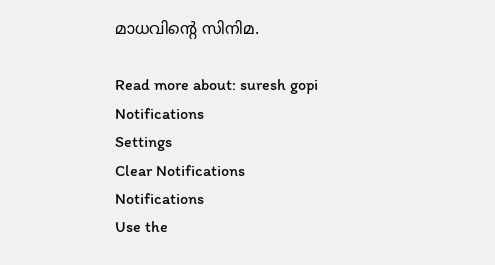മാധവിന്റെ സിനിമ.

Read more about: suresh gopi
Notifications
Settings
Clear Notifications
Notifications
Use the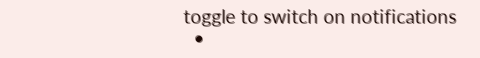toggle to switch on notifications
  •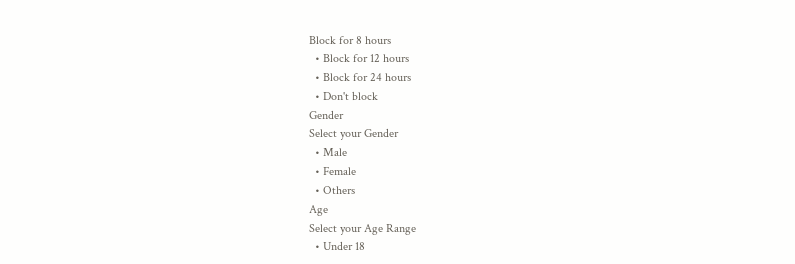Block for 8 hours
  • Block for 12 hours
  • Block for 24 hours
  • Don't block
Gender
Select your Gender
  • Male
  • Female
  • Others
Age
Select your Age Range
  • Under 18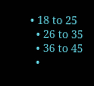• 18 to 25
  • 26 to 35
  • 36 to 45
  •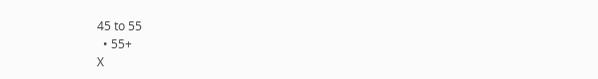45 to 55
  • 55+
X